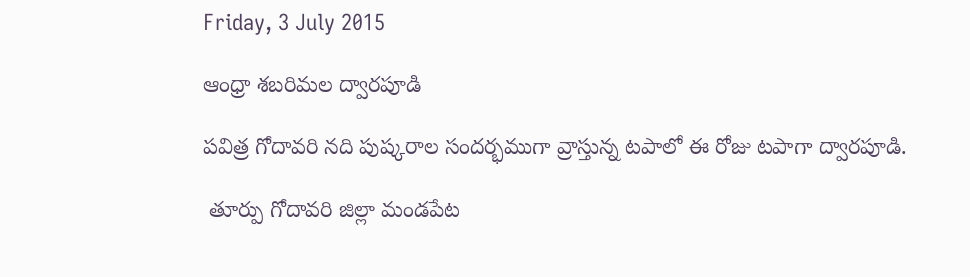Friday, 3 July 2015

ఆంధ్రా శబరిమల ద్వారపూడి

పవిత్ర గోదావరి నది పుష్కరాల సందర్భముగా వ్రాస్తున్న టపాలో ఈ రోజు టపాగా ద్వారపూడి.

 తూర్పు గోదావరి జిల్లా మండపేట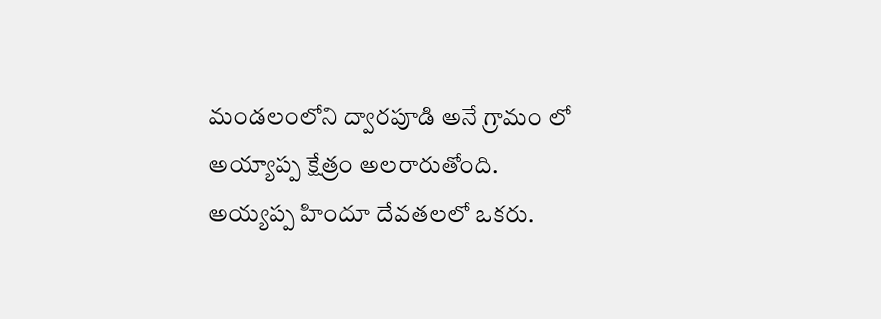మండలంలోని ద్వారపూడి అనే గ్రామం లో అయ్యాప్ప క్షేత్రం అలరారుతోంది.
అయ్యప్ప హిందూ దేవతలలో ఒకరు.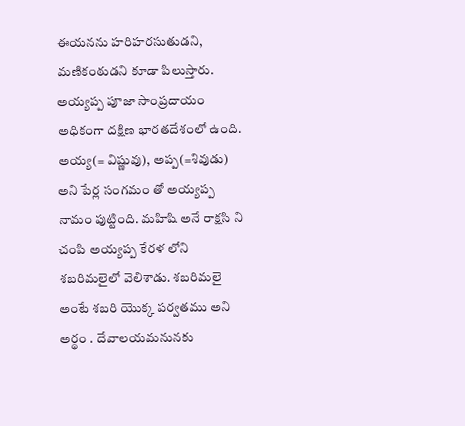ఈయనను హరిహరసుతుడని, మణికంఠుడని కూడా పిలుస్తారు. అయ్యప్ప పూజా సాంప్రదాయం అధికంగా దక్షిణ భారతదేశంలో ఉంది. అయ్య(= విష్ణువు), అప్ప(=శివుడు) అని పేర్ల సంగమం తో అయ్యప్ప నామం పుట్టింది. మహిషి అనే రాక్షసి ని చంపి అయ్యప్ప కేరళ లోని శబరిమలైలో వెలిశాడు. శబరిమలై అంటే శబరి యొక్క పర్వతము అని అర్థం . దేవాలయమనునకు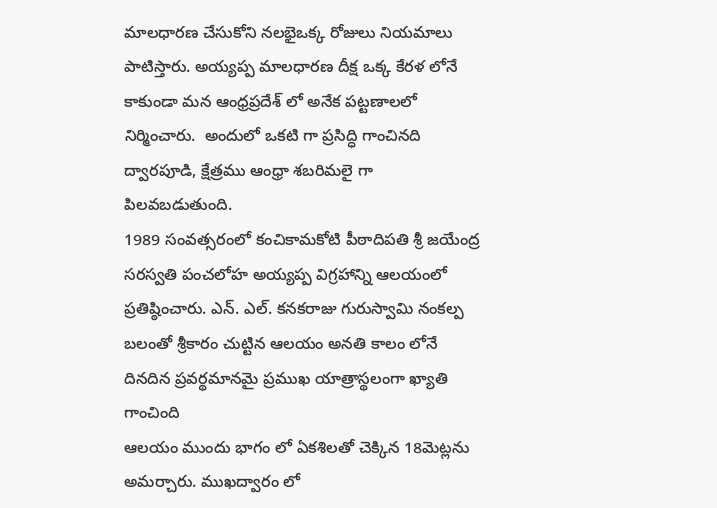మాలధారణ చేసుకోని నలభైఒక్క రోజులు నియమాలు పాటిస్తారు. అయ్యప్ప మాలధారణ దీక్ష ఒక్క కేరళ లోనే కాకుండా మన ఆంధ్రప్రదేశ్ లో అనేక పట్టణాలలో నిర్మించారు.  అందులో ఒకటి గా ప్రసిద్ధి గాంచినది ద్వారపూడి, క్షేత్రము ఆంధ్రా శబరిమలై గా పిలవబడుతుంది.
1989 సంవత్సరంలో కంచికామకోటి పీఠాదిపతి శ్రీ జయేంద్ర సరస్వతి పంచలోహ అయ్యప్ప విగ్రహాన్ని ఆలయంలో ప్రతిష్ఠించారు. ఎన్. ఎల్. కనకరాజు గురుస్వామి నంకల్ప బలంతో శ్రీకారం చుట్టిన ఆలయం అనతి కాలం లోనే దినదిన ప్రవర్థమానమై ప్రముఖ యాత్రాస్థలంగా ఖ్యాతి గాంచింది
ఆలయం ముందు భాగం లో ఏకశిలతో చెక్కిన 18మెట్లను అమర్చారు. ముఖద్వారం లో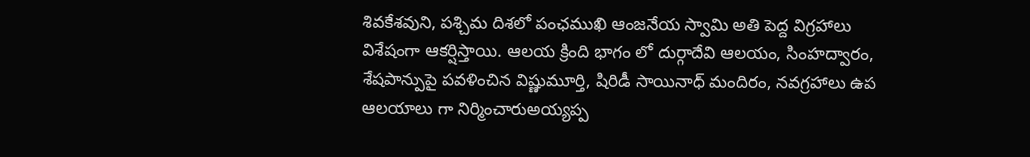శివకేశవుని, పశ్చిమ దిశలో పంఛముఖి ఆంజనేయ స్వామి అతి పెద్ద విగ్రహాలు విశేషంగా ఆకర్షిస్తాయి. ఆలయ క్రింది భాగం లో దుర్గాదేవి ఆలయం, సింహద్వారం, శేషపాన్పుపై పవళించిన విష్ణుమూర్తి, షిరిడీ సాయినాధ్ మందిరం, నవగ్రహాలు ఉప ఆలయాలు గా నిర్మించారుఅయ్యప్ప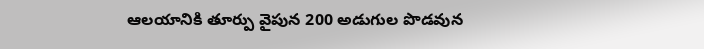ఆలయానికి తూర్పు వైపున 200 అడుగుల పొడవున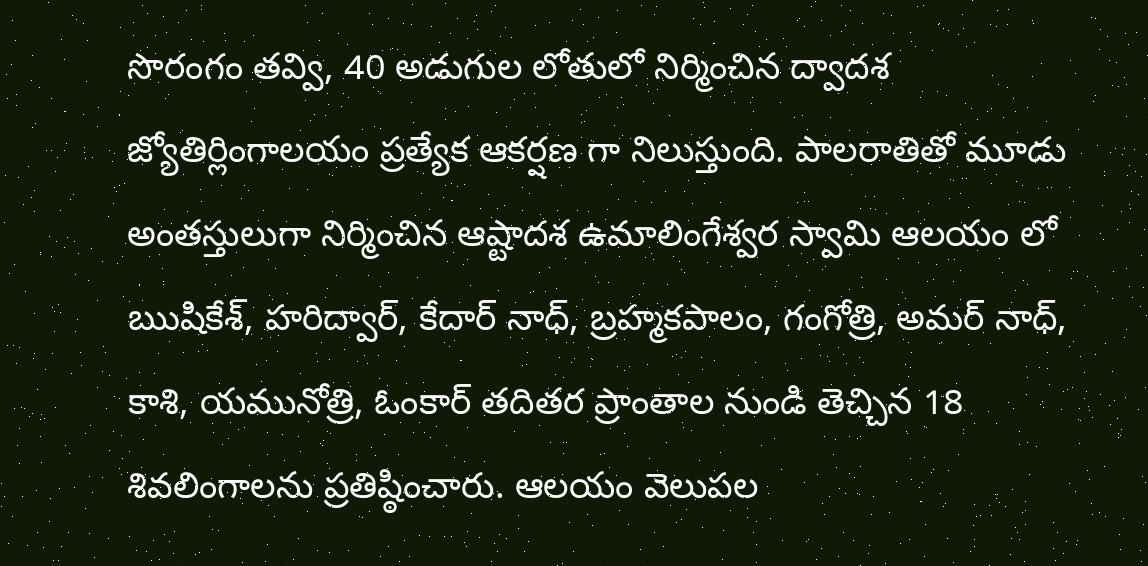సొరంగం తవ్వి, 40 అడుగుల లోతులో నిర్మించిన ద్వాదశ జ్యోతిర్లింగాలయం ప్రత్యేక ఆకర్షణ గా నిలుస్తుంది. పాలరాతితో మూడు అంతస్తులుగా నిర్మించిన ఆష్టాదశ ఉమాలింగేశ్వర స్వామి ఆలయం లో ఋషికేశ్, హరిద్వార్, కేదార్ నాధ్, బ్రహ్మకపాలం, గంగోత్రి, అమర్ నాధ్, కాశి, యమునోత్రి, ఓంకార్ తదితర ప్రాంతాల నుండి తెచ్చిన 18 శివలింగాలను ప్రతిష్ఠించారు. ఆలయం వెలుపల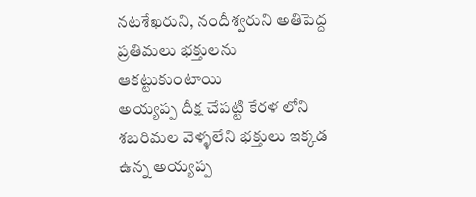నటశేఖరుని, నందీశ్వరుని అతిపెద్ద ప్రతిమలు భక్తులను ఆకట్టుకుంటాయి
అయ్యప్ప దీక్ష చేపట్టి కేరళ లోని  శబరిమల వెళ్ళలేని భక్తులు ఇక్కడ ఉన్న అయ్యప్ప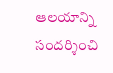ఆలయాన్ని సందర్శించి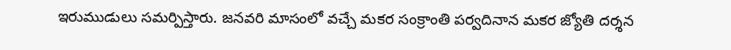ఇరుముడులు సమర్పిస్తారు. జనవరి మాసంలో వచ్చే మకర సంక్రాంతి పర్వదినాన మకర జ్యోతి దర్శన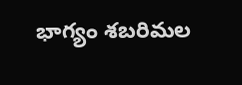భాగ్యం శబరిమల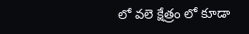లో వలె క్షేత్రం లో కూడా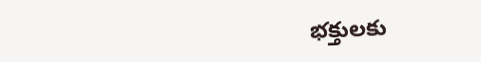భక్తులకు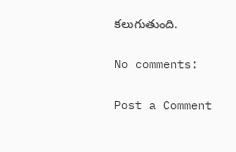కలుగుతుంది.

No comments:

Post a Comment